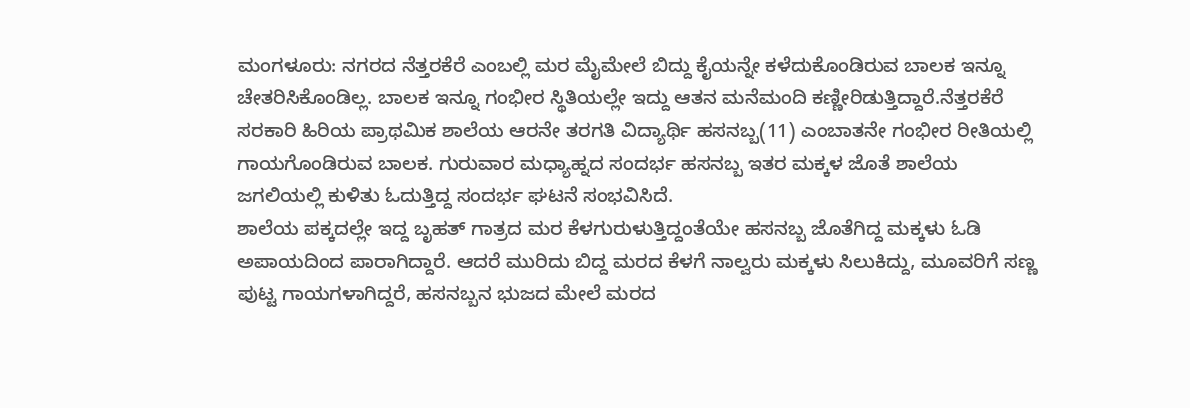ಮಂಗಳೂರು: ನಗರದ ನೆತ್ತರಕೆರೆ ಎಂಬಲ್ಲಿ ಮರ ಮೈಮೇಲೆ ಬಿದ್ದು ಕೈಯನ್ನೇ ಕಳೆದುಕೊಂಡಿರುವ ಬಾಲಕ ಇನ್ನೂ ಚೇತರಿಸಿಕೊಂಡಿಲ್ಲ. ಬಾಲಕ ಇನ್ನೂ ಗಂಭೀರ ಸ್ಥಿತಿಯಲ್ಲೇ ಇದ್ದು ಆತನ ಮನೆಮಂದಿ ಕಣ್ಣೀರಿಡುತ್ತಿದ್ದಾರೆ.ನೆತ್ತರಕೆರೆ ಸರಕಾರಿ ಹಿರಿಯ ಪ್ರಾಥಮಿಕ ಶಾಲೆಯ ಆರನೇ ತರಗತಿ ವಿದ್ಯಾರ್ಥಿ ಹಸನಬ್ಬ(11) ಎಂಬಾತನೇ ಗಂಭೀರ ರೀತಿಯಲ್ಲಿ ಗಾಯಗೊಂಡಿರುವ ಬಾಲಕ. ಗುರುವಾರ ಮಧ್ಯಾಹ್ನದ ಸಂದರ್ಭ ಹಸನಬ್ಬ ಇತರ ಮಕ್ಕಳ ಜೊತೆ ಶಾಲೆಯ ಜಗಲಿಯಲ್ಲಿ ಕುಳಿತು ಓದುತ್ತಿದ್ದ ಸಂದರ್ಭ ಘಟನೆ ಸಂಭವಿಸಿದೆ.
ಶಾಲೆಯ ಪಕ್ಕದಲ್ಲೇ ಇದ್ದ ಬೃಹತ್ ಗಾತ್ರದ ಮರ ಕೆಳಗುರುಳುತ್ತಿದ್ದಂತೆಯೇ ಹಸನಬ್ಬ ಜೊತೆಗಿದ್ದ ಮಕ್ಕಳು ಓಡಿ ಅಪಾಯದಿಂದ ಪಾರಾಗಿದ್ದಾರೆ. ಆದರೆ ಮುರಿದು ಬಿದ್ದ ಮರದ ಕೆಳಗೆ ನಾಲ್ವರು ಮಕ್ಕಳು ಸಿಲುಕಿದ್ದು, ಮೂವರಿಗೆ ಸಣ್ಣ ಪುಟ್ಟ ಗಾಯಗಳಾಗಿದ್ದರೆ, ಹಸನಬ್ಬನ ಭುಜದ ಮೇಲೆ ಮರದ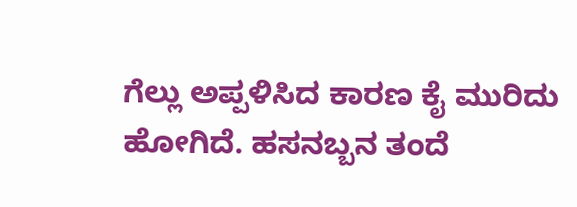ಗೆಲ್ಲು ಅಪ್ಪಳಿಸಿದ ಕಾರಣ ಕೈ ಮುರಿದು ಹೋಗಿದೆ. ಹಸನಬ್ಬನ ತಂದೆ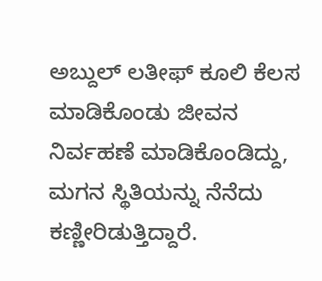ಅಬ್ದುಲ್ ಲತೀಫ್ ಕೂಲಿ ಕೆಲಸ ಮಾಡಿಕೊಂಡು ಜೀವನ ನಿರ್ವಹಣೆ ಮಾಡಿಕೊಂಡಿದ್ದು, ಮಗನ ಸ್ಥಿತಿಯನ್ನು ನೆನೆದು ಕಣ್ಣೀರಿಡುತ್ತಿದ್ದಾರೆ.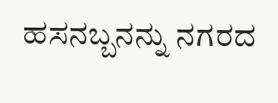ಹಸನಬ್ಬನನ್ನು ನಗರದ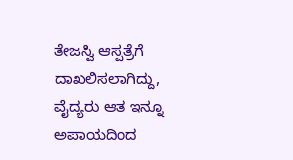ತೇಜಸ್ವಿ ಆಸ್ಪತ್ರೆಗೆ ದಾಖಲಿಸಲಾಗಿದ್ದು, ವೈದ್ಯರು ಆತ ಇನ್ನೂ ಅಪಾಯದಿಂದ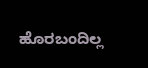ಹೊರಬಂದಿಲ್ಲ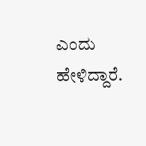ಎಂದು ಹೇಳಿದ್ದಾರೆ.